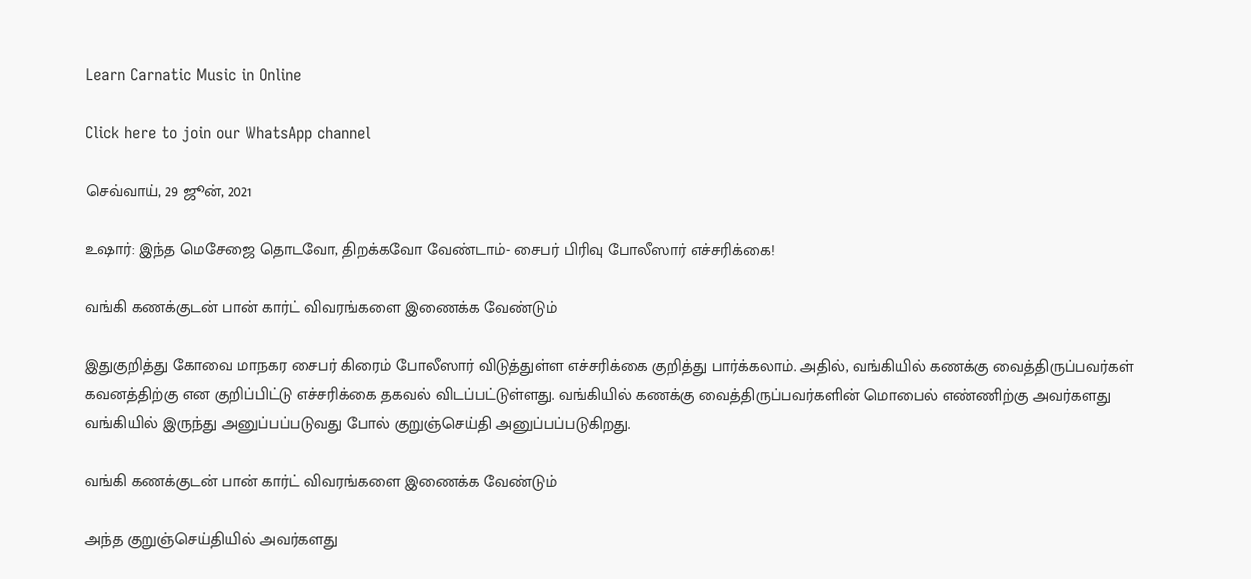Learn Carnatic Music in Online

Click here to join our WhatsApp channel

செவ்வாய், 29 ஜூன், 2021

உஷார்: இந்த மெசேஜை தொடவோ, திறக்கவோ வேண்டாம்- சைபர் பிரிவு போலீஸார் எச்சரிக்கை!

வங்கி கணக்குடன் பான் கார்ட் விவரங்களை இணைக்க வேண்டும்

இதுகுறித்து கோவை மாநகர சைபர் கிரைம் போலீஸார் விடுத்துள்ள எச்சரிக்கை குறித்து பார்க்கலாம். அதில், வங்கியில் கணக்கு வைத்திருப்பவர்கள் கவனத்திற்கு என குறிப்பிட்டு எச்சரிக்கை தகவல் விடப்பட்டுள்ளது. வங்கியில் கணக்கு வைத்திருப்பவர்களின் மொபைல் எண்ணிற்கு அவர்களது வங்கியில் இருந்து அனுப்பப்படுவது போல் குறுஞ்செய்தி அனுப்பப்படுகிறது.

வங்கி கணக்குடன் பான் கார்ட் விவரங்களை இணைக்க வேண்டும்

அந்த குறுஞ்செய்தியில் அவர்களது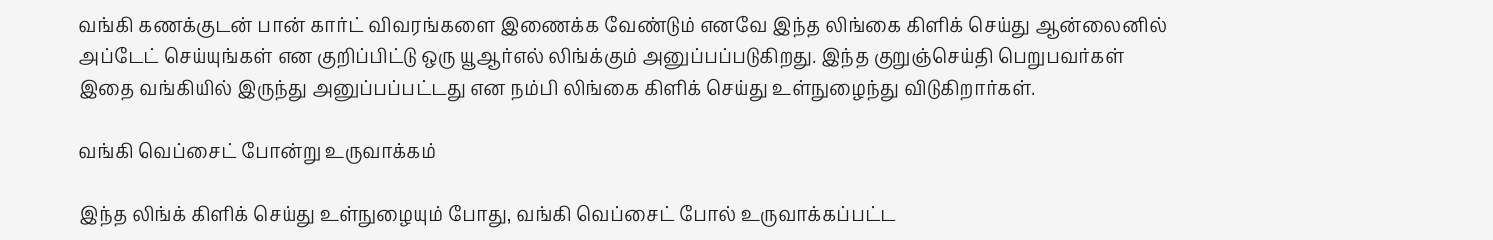வங்கி கணக்குடன் பான் கார்ட் விவரங்களை இணைக்க வேண்டும் எனவே இந்த லிங்கை கிளிக் செய்து ஆன்லைனில் அப்டேட் செய்யுங்கள் என குறிப்பிட்டு ஒரு யூஆர்எல் லிங்க்கும் அனுப்பப்படுகிறது. இந்த குறுஞ்செய்தி பெறுபவர்கள் இதை வங்கியில் இருந்து அனுப்பப்பட்டது என நம்பி லிங்கை கிளிக் செய்து உள்நுழைந்து விடுகிறார்கள்.

வங்கி வெப்சைட் போன்று உருவாக்கம்

இந்த லிங்க் கிளிக் செய்து உள்நுழையும் போது, வங்கி வெப்சைட் போல் உருவாக்கப்பட்ட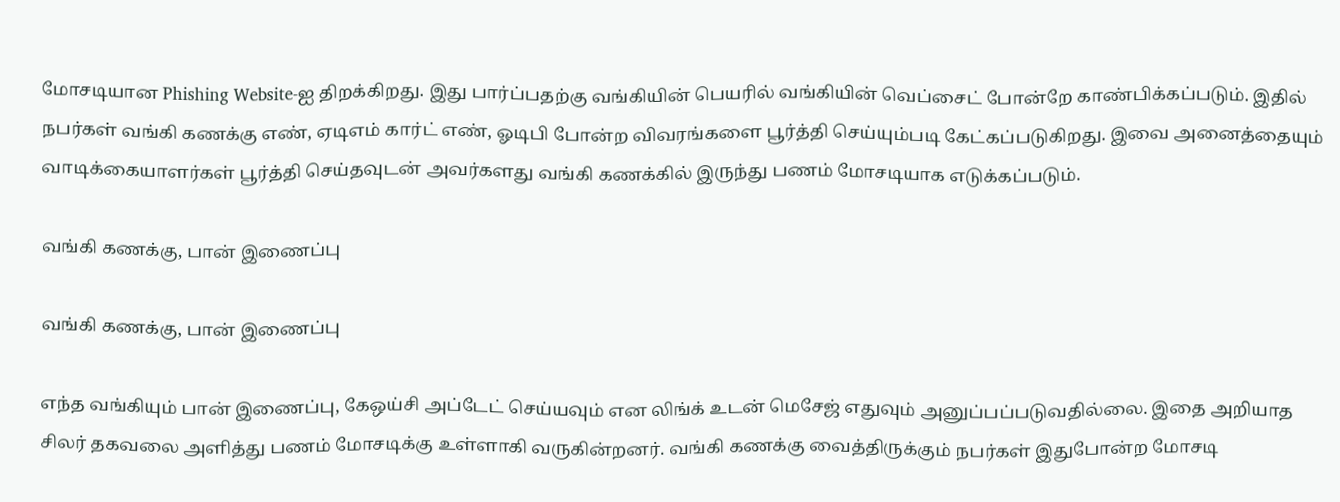மோசடியான Phishing Website-ஐ திறக்கிறது. இது பார்ப்பதற்கு வங்கியின் பெயரில் வங்கியின் வெப்சைட் போன்றே காண்பிக்கப்படும். இதில் நபர்கள் வங்கி கணக்கு எண், ஏடிஎம் கார்ட் எண், ஓடிபி போன்ற விவரங்களை பூர்த்தி செய்யும்படி கேட்கப்படுகிறது. இவை அனைத்தையும் வாடிக்கையாளர்கள் பூர்த்தி செய்தவுடன் அவர்களது வங்கி கணக்கில் இருந்து பணம் மோசடியாக எடுக்கப்படும்.

வங்கி கணக்கு, பான் இணைப்பு

வங்கி கணக்கு, பான் இணைப்பு

எந்த வங்கியும் பான் இணைப்பு, கேஒய்சி அப்டேட் செய்யவும் என லிங்க் உடன் மெசேஜ் எதுவும் அனுப்பப்படுவதில்லை. இதை அறியாத சிலர் தகவலை அளித்து பணம் மோசடிக்கு உள்ளாகி வருகின்றனர். வங்கி கணக்கு வைத்திருக்கும் நபர்கள் இதுபோன்ற மோசடி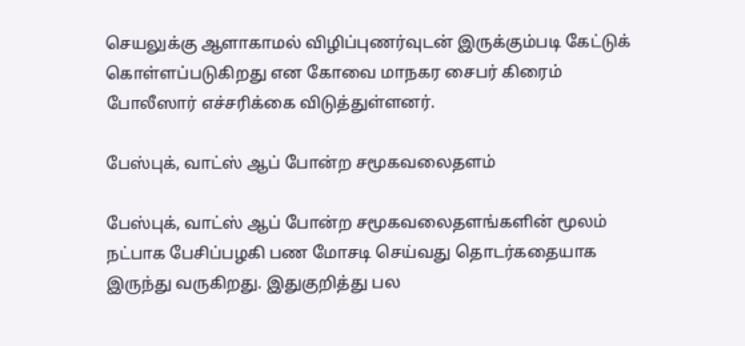செயலுக்கு ஆளாகாமல் விழிப்புணர்வுடன் இருக்கும்படி கேட்டுக் கொள்ளப்படுகிறது என கோவை மாநகர சைபர் கிரைம் போலீஸார் எச்சரிக்கை விடுத்துள்ளனர்.

பேஸ்புக், வாட்ஸ் ஆப் போன்ற சமூகவலைதளம்

பேஸ்புக், வாட்ஸ் ஆப் போன்ற சமூகவலைதளங்களின் மூலம் நட்பாக பேசிப்பழகி பண மோசடி செய்வது தொடர்கதையாக இருந்து வருகிறது. இதுகுறித்து பல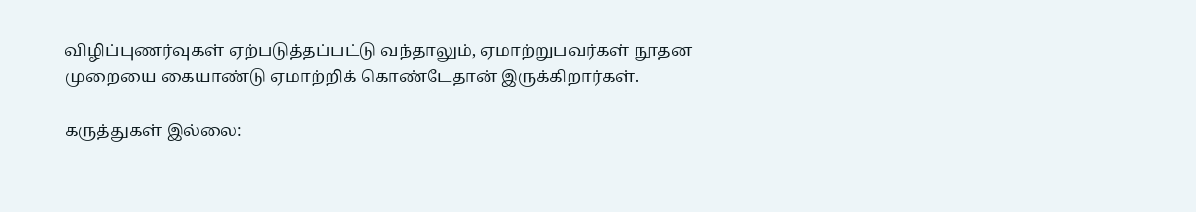விழிப்புணர்வுகள் ஏற்படுத்தப்பட்டு வந்தாலும், ஏமாற்றுபவர்கள் நூதன முறையை கையாண்டு ஏமாற்றிக் கொண்டேதான் இருக்கிறார்கள்.

கருத்துகள் இல்லை: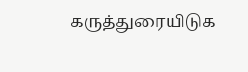கருத்துரையிடுக